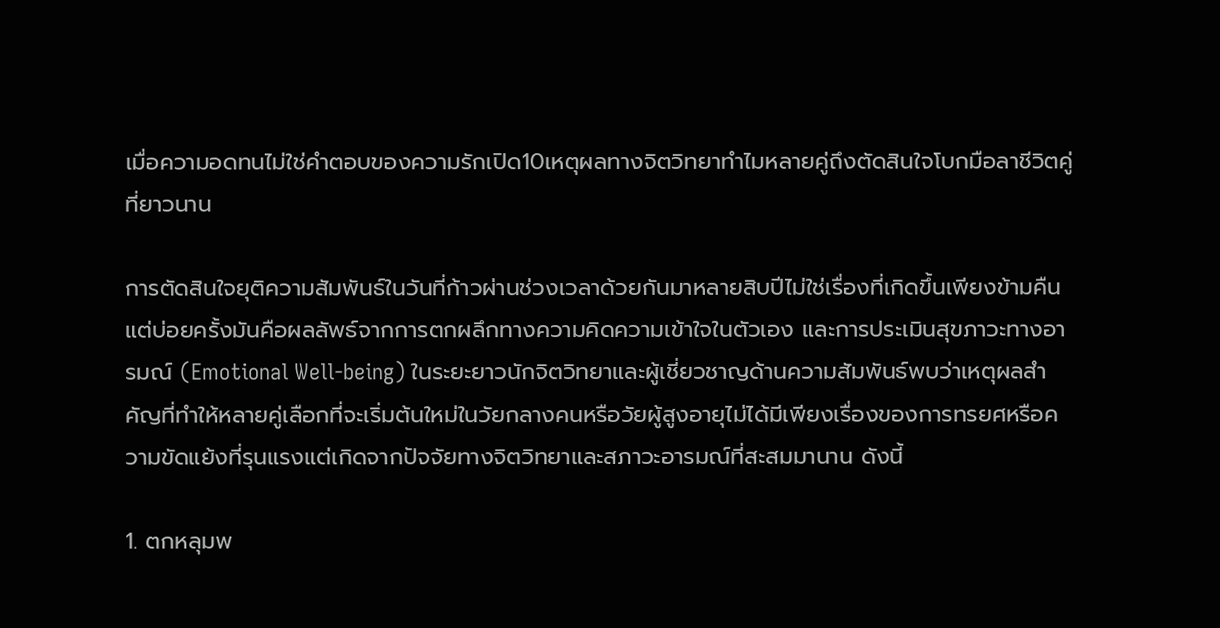เมื่อความอดทนไม่ใช่คำตอบของความรักเปิด10เหตุผลทางจิตวิทยาทำไมหลายคู่ถึงตัดสินใจโบกมือลาชีวิตคู่ที่ยาวนาน

การตัดสินใจยุติความสัมพันธ์ในวันที่ก้าวผ่านช่วงเวลาด้วยกันมาหลายสิบปีไม่ใช่เรื่องที่เกิดขึ้นเพียงข้ามคืนแต่บ่อยครั้งมันคือผลลัพธ์จากการตกผลึกทางความคิดความเข้าใจในตัวเอง และการประเมินสุขภาวะทางอารมณ์ (Emotional Well-being) ในระยะยาวนักจิตวิทยาและผู้เชี่ยวชาญด้านความสัมพันธ์พบว่าเหตุผลสำคัญที่ทำให้หลายคู่เลือกที่จะเริ่มต้นใหม่ในวัยกลางคนหรือวัยผู้สูงอายุไม่ได้มีเพียงเรื่องของการทรยศหรือความขัดแย้งที่รุนแรงแต่เกิดจากปัจจัยทางจิตวิทยาและสภาวะอารมณ์ที่สะสมมานาน ดังนี้

1. ตกหลุมพ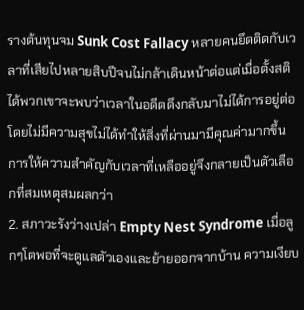รางต้นทุนจม Sunk Cost Fallacy หลายคนยึดติดกับเวลาที่เสียไปหลายสิบปีจนไม่กล้าเดินหน้าต่อแต่เมื่อตั้งสติได้พวกเขาจะพบว่าเวลาในอดีตดึงกลับมาไม่ได้การอยู่ต่อโดยไม่มีความสุขไม่ได้ทำให้สิ่งที่ผ่านมามีคุณค่ามากขึ้นการให้ความสำคัญกับเวลาที่เหลืออยู่จึงกลายเป็นตัวเลือกที่สมเหตุสมผลกว่า
2. สภาวะรังว่างเปล่า Empty Nest Syndrome เมื่อลูกๆโตพอที่จะดูแลตัวเองและย้ายออกจากบ้าน ความเงียบ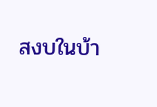สงบในบ้า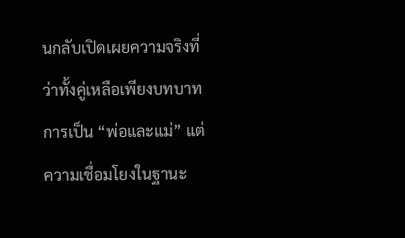นกลับเปิดเผยความจริงที่ว่าทั้งคู่เหลือเพียงบทบาทการเป็น “พ่อและแม่” แต่ความเชื่อมโยงในฐานะ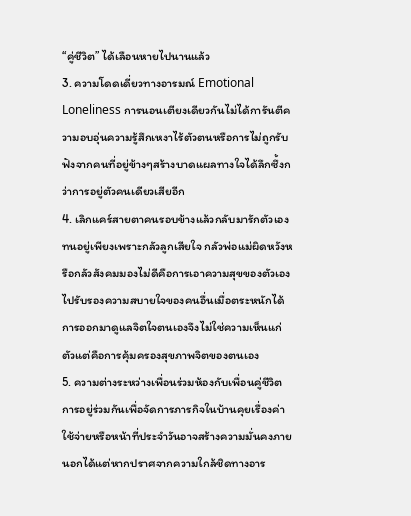“คู่ชีวิต” ได้เลือนหายไปนานแล้ว
3. ความโดดเดี่ยวทางอารมณ์ Emotional Loneliness การนอนเตียงเดียวกันไม่ได้การันตีความอบอุ่นความรู้สึกเหงาไร้ตัวตนหรือการไม่ถูกรับฟังจากคนที่อยู่ข้างๆสร้างบาดแผลทางใจได้ลึกซึ้งกว่าการอยู่ตัวคนเดียวเสียอีก
4. เลิกแคร์สายตาคนรอบข้างแล้วกลับมารักตัวเอง ทนอยู่เพียงเพราะกลัวลูกเสียใจ กลัวพ่อแม่ผิดหวังหรือกลัวสังคมมองไม่ดีคือการเอาความสุขของตัวเองไปรับรองความสบายใจของคนอื่นเมื่อตระหนักได้การออกมาดูแลจิตใจตนเองจึงไม่ใช่ความเห็นแก่ตัวแต่คือการคุ้มครองสุขภาพจิตของตนเอง
5. ความต่างระหว่างเพื่อนร่วมห้องกับเพื่อนคู่ชีวิต การอยู่ร่วมกันเพื่อจัดการภารกิจในบ้านคุยเรื่องค่าใช้จ่ายหรือหน้าที่ประจำวันอาจสร้างความมั่นคงภายนอกได้แต่หากปราศจากความใกล้ชิดทางอาร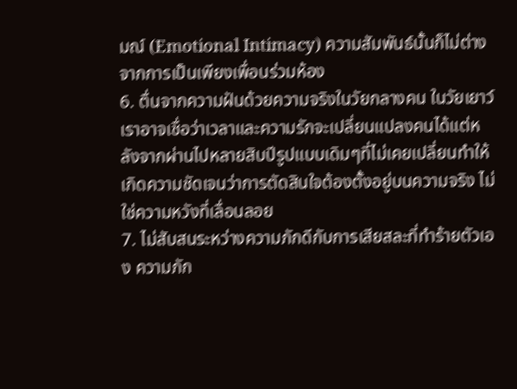มณ์ (Emotional Intimacy) ความสัมพันธ์นั้นก็ไม่ต่างจากการเป็นเพียงเพื่อนร่วมห้อง
6. ตื่นจากความฝันด้วยความจริงในวัยกลางคน ในวัยเยาว์เราอาจเชื่อว่าเวลาและความรักจะเปลี่ยนแปลงคนได้แต่หลังจากผ่านไปหลายสิบปีรูปแบบเดิมๆที่ไม่เคยเปลี่ยนทำให้เกิดความชัดเจนว่าการตัดสินใจต้องตั้งอยู่บนความจริง ไม่ใช่ความหวังที่เลื่อนลอย
7. ไม่สับสนระหว่างความภักดีกับการเสียสละที่ทำร้ายตัวเอง ความภัก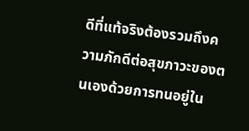ดีที่แท้จริงต้องรวมถึงความภักดีต่อสุขภาวะของตนเองด้วยการทนอยู่ใน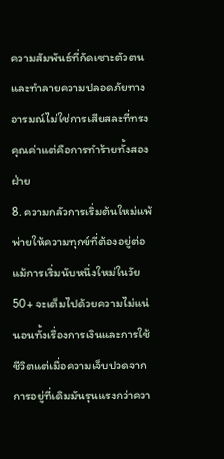ความสัมพันธ์ที่กัดเซาะตัวตนและทำลายความปลอดภัยทางอารมณ์ไม่ใช่การเสียสละที่ทรงคุณค่าแต่คือการทำร้ายทั้งสองฝ่าย
8. ความกลัวการเริ่มต้นใหม่แพ้พ่ายให้ความทุกข์ที่ต้องอยู่ต่อ แม้การเริ่มนับหนึ่งใหม่ในวัย 50+ จะเต็มไปด้วยความไม่แน่นอนทั้งเรื่องการเงินและการใช้ชีวิตแต่เมื่อความเจ็บปวดจากการอยู่ที่เดิมมันรุนแรงกว่าควา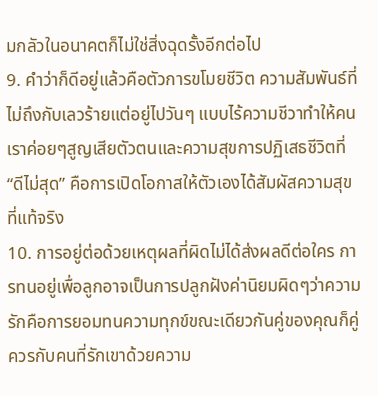มกลัวในอนาคตก็ไม่ใช่สิ่งฉุดรั้งอีกต่อไป
9. คำว่าก็ดีอยู่แล้วคือตัวการขโมยชีวิต ความสัมพันธ์ที่ไม่ถึงกับเลวร้ายแต่อยู่ไปวันๆ แบบไร้ความชีวาทำให้คนเราค่อยๆสูญเสียตัวตนและความสุขการปฏิเสธชีวิตที่ “ดีไม่สุด” คือการเปิดโอกาสให้ตัวเองได้สัมผัสความสุขที่แท้จริง
10. การอยู่ต่อด้วยเหตุผลที่ผิดไม่ได้ส่งผลดีต่อใคร การทนอยู่เพื่อลูกอาจเป็นการปลูกฝังค่านิยมผิดๆว่าความรักคือการยอมทนความทุกข์ขณะเดียวกันคู่ของคุณก็คู่ควรกับคนที่รักเขาด้วยความ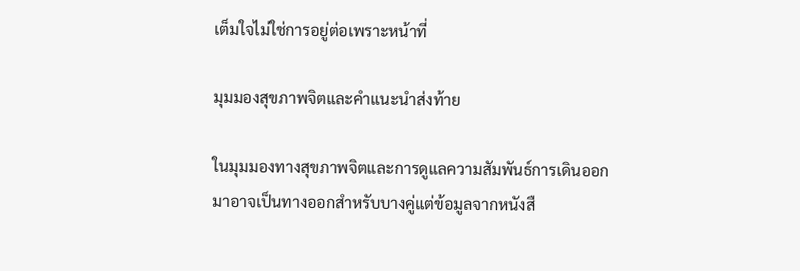เต็มใจไม่ใช่การอยู่ต่อเพราะหน้าที่

มุมมองสุขภาพจิตและคำแนะนำส่งท้าย

ในมุมมองทางสุขภาพจิตและการดูแลความสัมพันธ์การเดินออกมาอาจเป็นทางออกสำหรับบางคู่แต่ข้อมูลจากหนังสื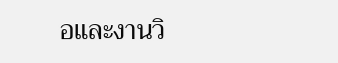อและงานวิ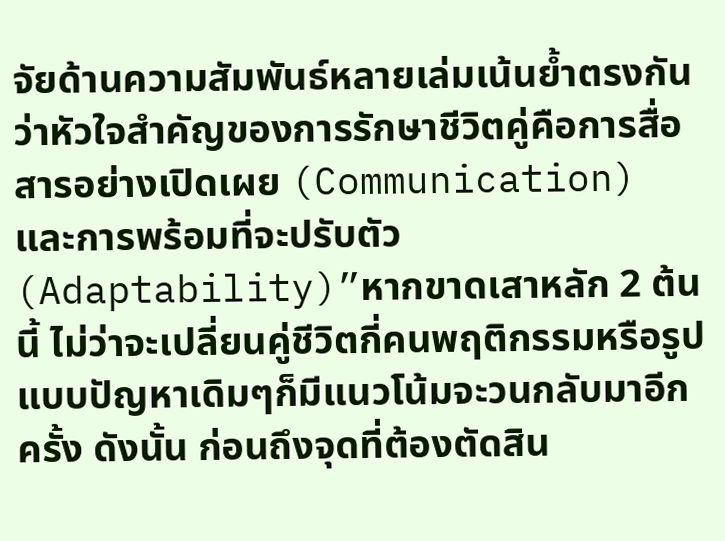จัยด้านความสัมพันธ์หลายเล่มเน้นย้ำตรงกันว่าหัวใจสำคัญของการรักษาชีวิตคู่คือการสื่อสารอย่างเปิดเผย (Communication) และการพร้อมที่จะปรับตัว (Adaptability)”หากขาดเสาหลัก 2 ต้นนี้ ไม่ว่าจะเปลี่ยนคู่ชีวิตกี่คนพฤติกรรมหรือรูปแบบปัญหาเดิมๆก็มีแนวโน้มจะวนกลับมาอีกครั้ง ดังนั้น ก่อนถึงจุดที่ต้องตัดสิน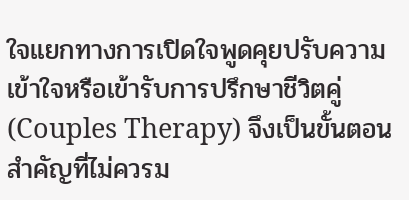ใจแยกทางการเปิดใจพูดคุยปรับความเข้าใจหรือเข้ารับการปรึกษาชีวิตคู่ (Couples Therapy) จึงเป็นขั้นตอนสำคัญที่ไม่ควรม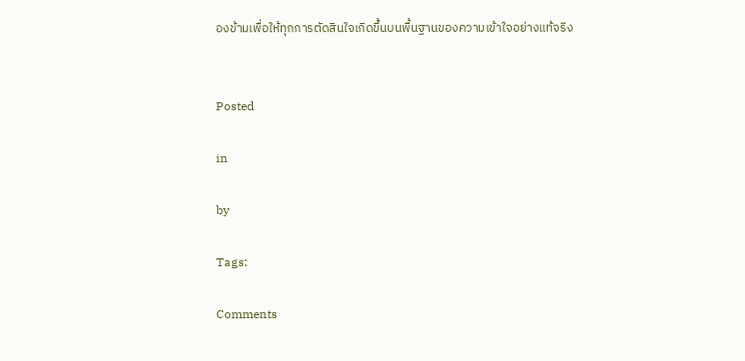องข้ามเพื่อให้ทุกการตัดสินใจเกิดขึ้นบนพื้นฐานของความเข้าใจอย่างแท้จริง


Posted

in

by

Tags:

Comments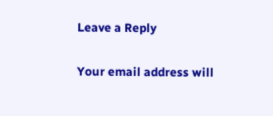Leave a Reply

Your email address will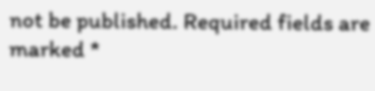not be published. Required fields are marked *